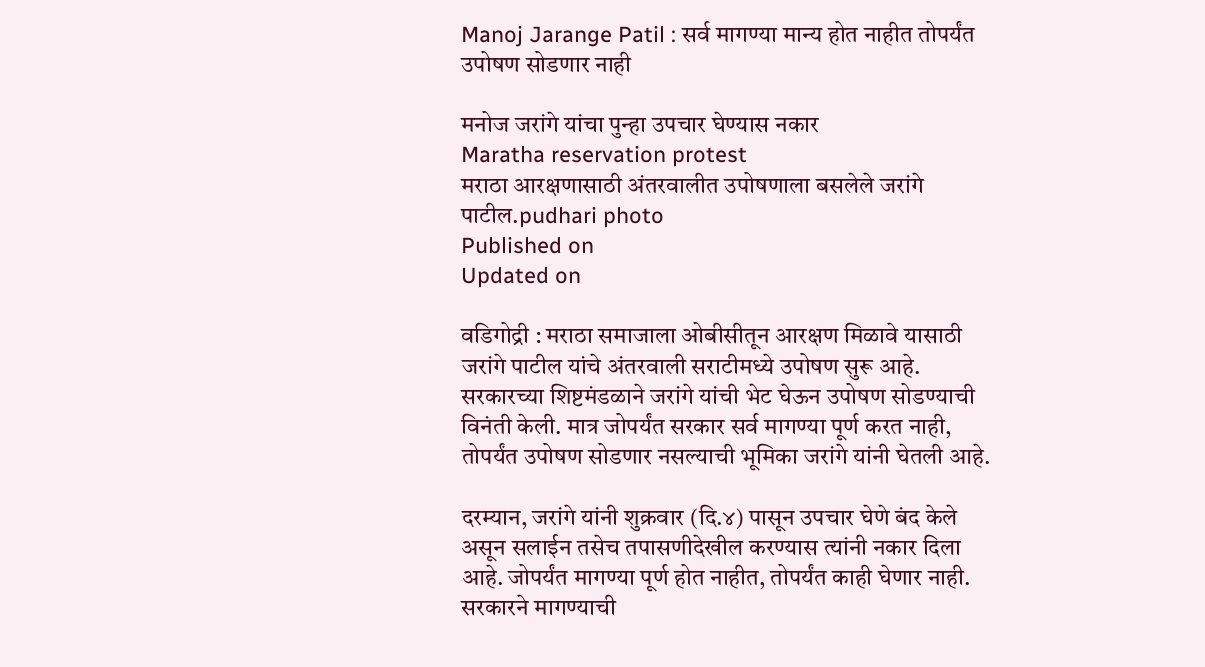Manoj Jarange Patil : सर्व मागण्या मान्य होत नाहीत तोपर्यंत उपोषण सोडणार नाही

मनोज जरांगे यांचा पुन्हा उपचार घेण्यास नकार
Maratha reservation protest
मराठा आरक्षणासाठी अंतरवालीत उपोषणाला बसलेले जरांगे पाटील.pudhari photo
Published on
Updated on

वडिगोद्री : मराठा समाजाला ओबीसीतून आरक्षण मिळावे यासाठी जरांगे पाटील यांचे अंतरवाली सराटीमध्ये उपोषण सुरू आहे. सरकारच्या शिष्टमंडळाने जरांगे यांची भेट घेऊन उपोषण सोडण्याची विनंती केली. मात्र जोपर्यंत सरकार सर्व मागण्या पूर्ण करत नाही, तोपर्यंत उपोषण सोडणार नसल्याची भूमिका जरांगे यांनी घेतली आहे.

दरम्यान, जरांगे यांनी शुक्रवार (दि.४) पासून उपचार घेणे बंद केले असून सलाईन तसेच तपासणीदेखील करण्यास त्‍यांनी नकार दिला आहे. जोपर्यंत मागण्या पूर्ण होत नाहीत, तोपर्यंत काही घेणार नाही. सरकारने मागण्याची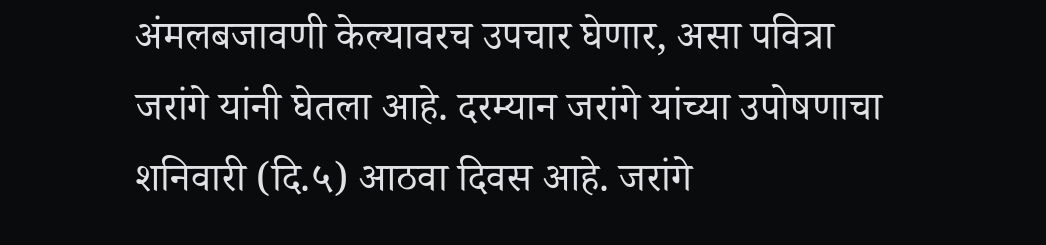अंमलबजावणी केल्‍यावरच उपचार घेणार, असा पवित्रा जरांगे यांनी घेतला आहे. दरम्‍यान जरांगे यांच्या उपोषणाचा शनिवारी (दि.५) आठवा दिवस आहे. जरांगे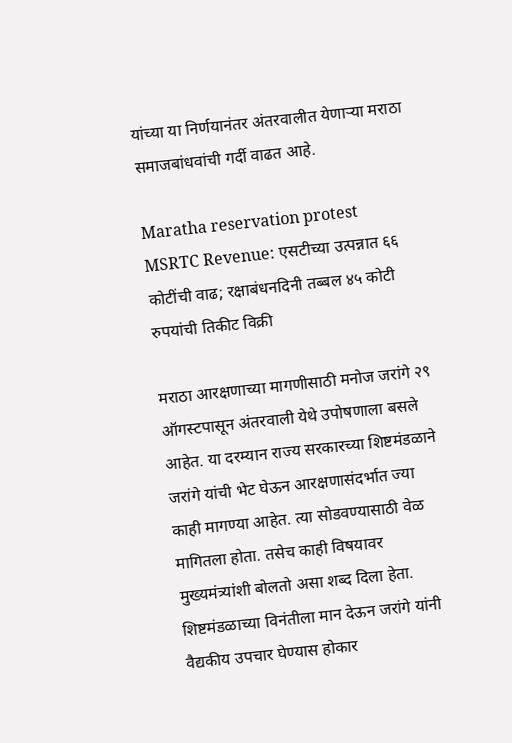यांच्‍या या निर्णयानंतर अंतरवालीत येणाऱ्या मराठा समाजबांधवांची गर्दी वाढत आहे.

Maratha reservation protest
MSRTC Revenue: एसटीच्या उत्पन्नात ६६ कोटींची वाढ; रक्षाबंधनदिनी तब्बल ४५ कोटी रुपयांची तिकीट विक्री

मराठा आरक्षणाच्‍या मागणीसाठी मनोज जरांगे २९ ऑगस्‍टपासून अंतरवाली येथे उपोषणाला बसले आहेत. या दरम्‍यान राज्‍य सरकारच्‍या शिष्टमंडळाने जरांगे यांची भेट घेऊन आरक्षणासंदर्भात ज्‍या काही मागण्या आहेत. त्‍या सोडवण्यासाठी वेळ मागितला होता. तसेच काही विषयावर मुख्यमंत्र्यांशी बोलतो असा शब्‍द दिला हेता. शिष्टमंडळाच्‍या विनंतीला मान देऊन जरांगे यांनी वैद्यकीय उपचार घेण्यास होकार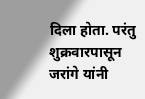दिला होता. परंतु शुक्रवारपासून जरांगे यांनी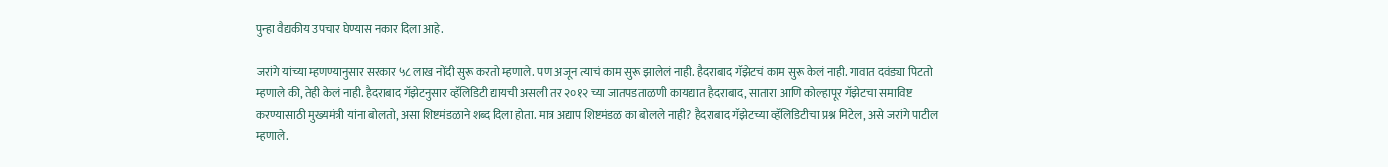पुन्‍हा वैद्यकीय उपचार घेण्यास नकार दिला आहे.

जरांगे यांच्‍या म्‍हणण्यानुसार सरकार ५८ लाख नोंदी सुरू करतो म्हणाले. पण अजून त्याचं काम सुरू झालेलं नाही. हैदराबाद गॅझेटचं काम सुरू केलं नाही. गावात दवंड्या पिटतो म्हणाले की, तेही केलं नाही. हैदराबाद गॅझेटनुसार व्हॅलिडिटी द्यायची असली तर २०१२ च्या जातपडताळणी कायद्यात हैदराबाद, सातारा आणि कोल्हापूर गॅझेटचा समाविष्ट करण्यासाठी मुख्यमंत्री यांना बोलतो, असा शिष्टमंडळाने शब्‍द दिला होता. मात्र अद्याप शिष्टमंडळ का बोलले नाही? हैदराबाद गॅझेटच्या व्हॅलिडिटीचा प्रश्न मिटेल, असे जरांगे पाटील म्हणाले.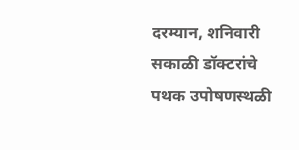दरम्यान, शनिवारी सकाळी डॉक्टरांचे पथक उपोषणस्थळी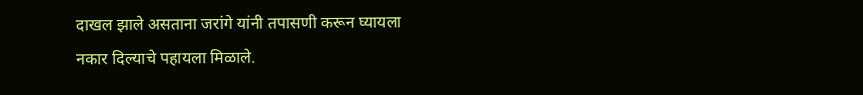दाखल झाले असताना जरांगे यांनी तपासणी करून घ्यायला नकार दिल्‍याचे पहायला मिळाले.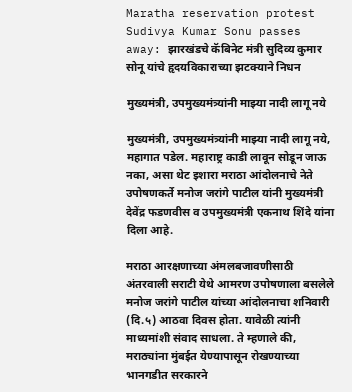Maratha reservation protest
Sudivya Kumar Sonu passes away: झारखंडचे कॅबिनेट मंत्री सुदिव्य कुमार सोनू यांचे हृदयविकाराच्या झटक्याने निधन

मुख्यमंत्री, उपमुख्यमंत्र्यांनी माझ्या नादी लागू नये

मुख्यमंत्री, उपमुख्यमंत्र्यांनी माझ्या नादी लागू नये, महागात पडेल. महाराष्ट्र काडी लावून सोडून जाऊ नका, असा थेट इशारा मराठा आंदोलनाचे नेते उपोषणकर्ते मनोज जरांगे पाटील यांनी मुख्यमंत्री देवेंद्र फडणवीस व उपमुख्यमंत्री एकनाथ शिंदे यांना दिला आहे.

मराठा आरक्षणाच्या अंमलबजावणीसाठी अंतरवाली सराटी येथे आमरण उपोषणाला बसलेले मनोज जरांगे पाटील यांच्या आंदोलनाचा शनिवारी (दि.५) आठवा दिवस होता. यावेळी त्‍यांनी माध्यमांशी संवाद साधला. ते म्हणाले की, मराठ्यांना मुंबईत येण्यापासून रोखण्याच्या भानगडीत सरकारने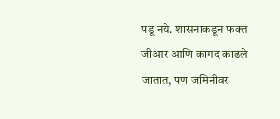पडू नये. शासनाकडून फक्त जीआर आणि कागद काढले जातात, पण जमिनीवर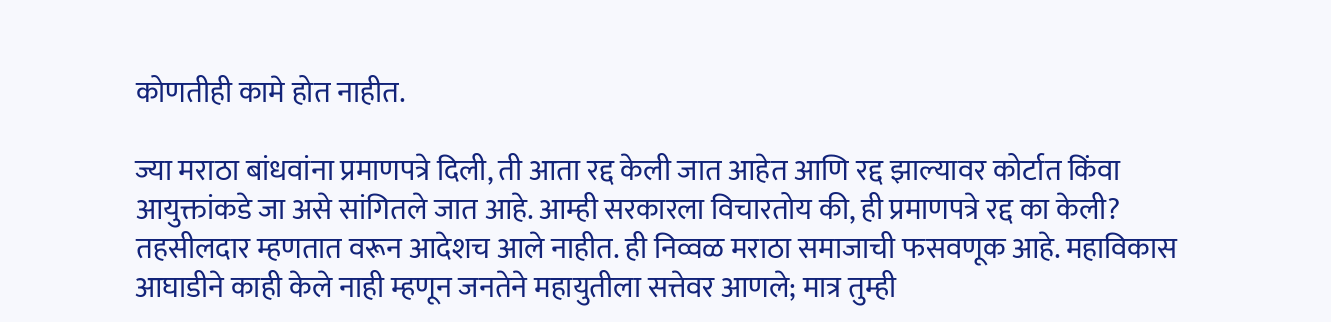कोणतीही कामे होत नाहीत.

ज्या मराठा बांधवांना प्रमाणपत्रे दिली, ती आता रद्द केली जात आहेत आणि रद्द झाल्यावर कोर्टात किंवा आयुक्तांकडे जा असे सांगितले जात आहे. आम्ही सरकारला विचारतोय की, ही प्रमाणपत्रे रद्द का केली? तहसीलदार म्हणतात वरून आदेशच आले नाहीत. ही निव्वळ मराठा समाजाची फसवणूक आहे. महाविकास आघाडीने काही केले नाही म्हणून जनतेने महायुतीला सत्तेवर आणले; मात्र तुम्ही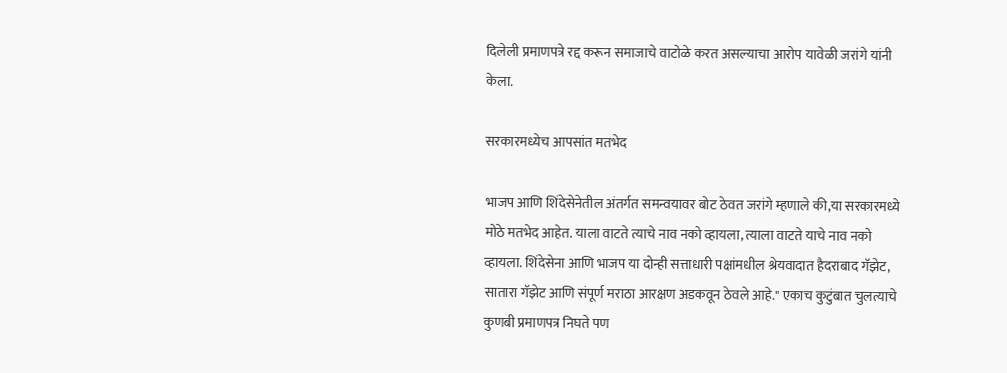दिलेली प्रमाणपत्रे रद्द करून समाजाचे वाटोळे करत असल्याचा आरोप यावेळी जरांगे यांनी केला.

सरकारमध्येच आपसांत मतभेद

भाजप आणि शिंदेसेनेतील अंतर्गत समन्वयावर बोट ठेवत जरांगे म्हणाले की,या सरकारमध्ये मोठे मतभेद आहेत. याला वाटते त्याचे नाव नको व्हायला, त्याला वाटते याचे नाव नको व्हायला. शिंदेसेना आणि भाजप या दोन्ही सत्ताधारी पक्षांमधील श्रेयवादात हैदराबाद गॅझेट, सातारा गॅझेट आणि संपूर्ण मराठा आरक्षण अडकवून ठेवले आहे." एकाच कुटुंबात चुलत्याचे कुणबी प्रमाणपत्र निघते पण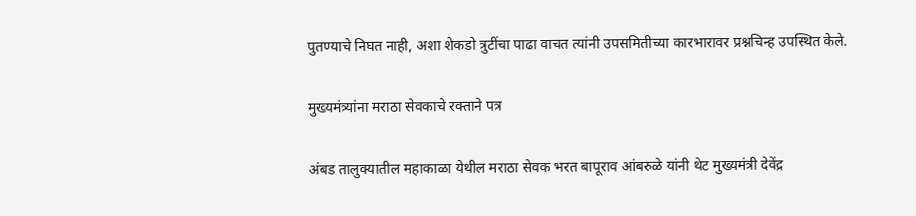पुतण्याचे निघत नाही, अशा शेकडो त्रुटींचा पाढा वाचत त्यांनी उपसमितीच्या कारभारावर प्रश्नचिन्ह उपस्थित केले.

मुख्यमंत्र्यांना मराठा सेवकाचे रक्‍ताने पत्र

अंबड तालुक्यातील महाकाळा येथील मराठा सेवक भरत बापूराव आंबरुळे यांनी थेट मुख्यमंत्री देवेंद्र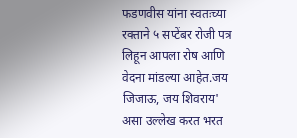फडणवीस यांना स्वतःच्या रक्ताने ५ सप्टेंबर रोजी पत्र लिहून आपला रोष आणि वेदना मांडल्या आहेत.जय जिजाऊ, जय शिवराय' असा उल्लेख करत भरत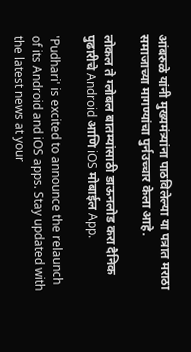आंबरुळे यांनी मुख्यमंत्र्यांना पाठविलेल्या या पत्रात मराठा समाजाच्‍या मागण्यांचा पुर्नउच्चार केला आहे.

लोकल ते ग्लोबल बातम्यांसाठी डाऊनलोड करा दैनिक पुढारीचे Android आणि iOS मोबाईल App.

'Pudhari' is excited to announce the relaunch of its Android and iOS apps. Stay updated with the latest news at your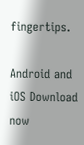fingertips.

Android and iOS Download now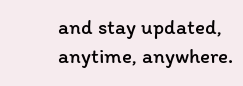and stay updated, anytime, anywhere.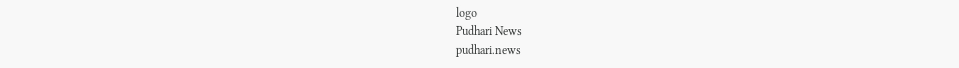logo
Pudhari News
pudhari.news